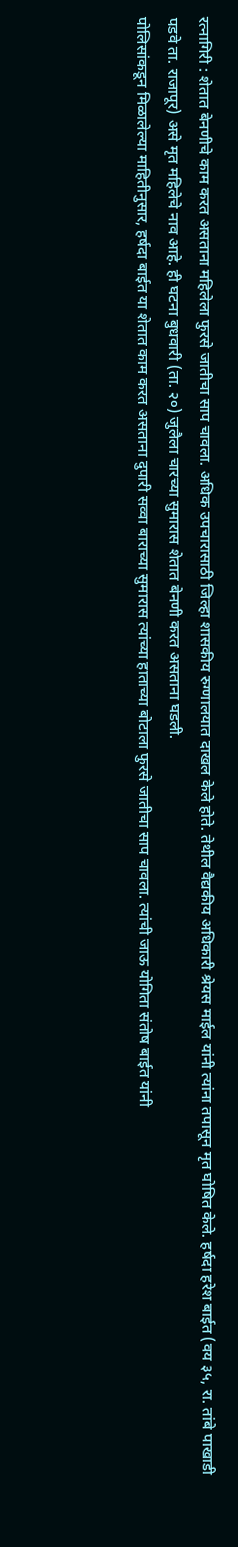रत्नागिरी : शेतात बेनणीचे काम करत असताना महिलेला फुरसे जातीचा साप चावला. अधिक उपचारासाठी जिल्हा शासकीय रुग्णालयात दाखल केले होते. तेथील वैद्यकीय अधिकारी श्रेयस माईल यांनी त्यांना तपासून मृत घोषित केले. हर्षदा हरेश बाईत (वय ३५, रा. तांबे पाखाडी पडवे ता. राजापूर) असे मृत महिलेचे नाव आहे. ही घटना बुधवारी (ता. २०) जुलैला चारच्या सुमारास शेतात बेनणी करत असताना घडली.
पोलिसांकडून मिळालेल्या माहितीनुसार, हर्षदा बाईत या शेतात काम करत असताना दुपारी सव्वा बाराच्या सुमारास त्यांच्या हाताच्या बोटाला फुरसे जातीचा साप चावला. त्यांची जाऊ योगिता संतोष बाईत यांनी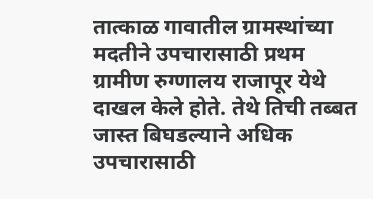तात्काळ गावातील ग्रामस्थांच्या मदतीने उपचारासाठी प्रथम ग्रामीण रुग्णालय राजापूर येथे दाखल केले होते. तेथे तिची तब्बत जास्त बिघडल्याने अधिक उपचारासाठी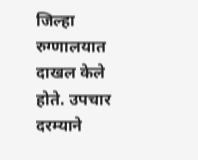जिल्हा रुग्णालयात दाखल केले होते. उपचार दरम्याने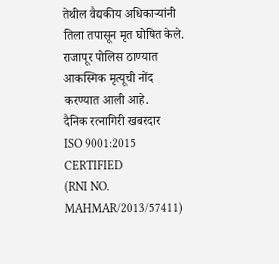तेथील वैद्यकीय अधिकाऱ्यांनी तिला तपासून मृत घोषित केले. राजापूर पोलिस ठाण्यात आकस्मिक मृत्यूची नोंद करण्यात आली आहे.
दैनिक रत्नागिरी खबरदार
ISO 9001:2015 CERTIFIED
(RNI NO. MAHMAR/2013/57411)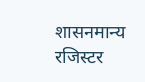शासनमान्य रजिस्टर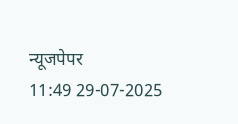न्यूजपेपर
11:49 29-07-2025